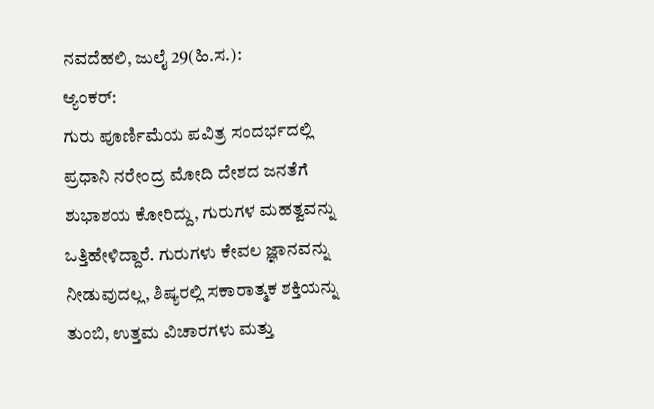ನವದೆಹಲಿ, ಜುಲೈ 29(ಹಿ.ಸ.):
ಆ್ಯಂಕರ್:
ಗುರು ಪೂರ್ಣಿಮೆಯ ಪವಿತ್ರ ಸಂದರ್ಭದಲ್ಲಿ ಪ್ರಧಾನಿ ನರೇಂದ್ರ ಮೋದಿ ದೇಶದ ಜನತೆಗೆ ಶುಭಾಶಯ ಕೋರಿದ್ದು, ಗುರುಗಳ ಮಹತ್ವವನ್ನು ಒತ್ತಿಹೇಳಿದ್ದಾರೆ. ಗುರುಗಳು ಕೇವಲ ಜ್ಞಾನವನ್ನು ನೀಡುವುದಲ್ಲ, ಶಿಷ್ಯರಲ್ಲಿ ಸಕಾರಾತ್ಮಕ ಶಕ್ತಿಯನ್ನು ತುಂಬಿ, ಉತ್ತಮ ವಿಚಾರಗಳು ಮತ್ತು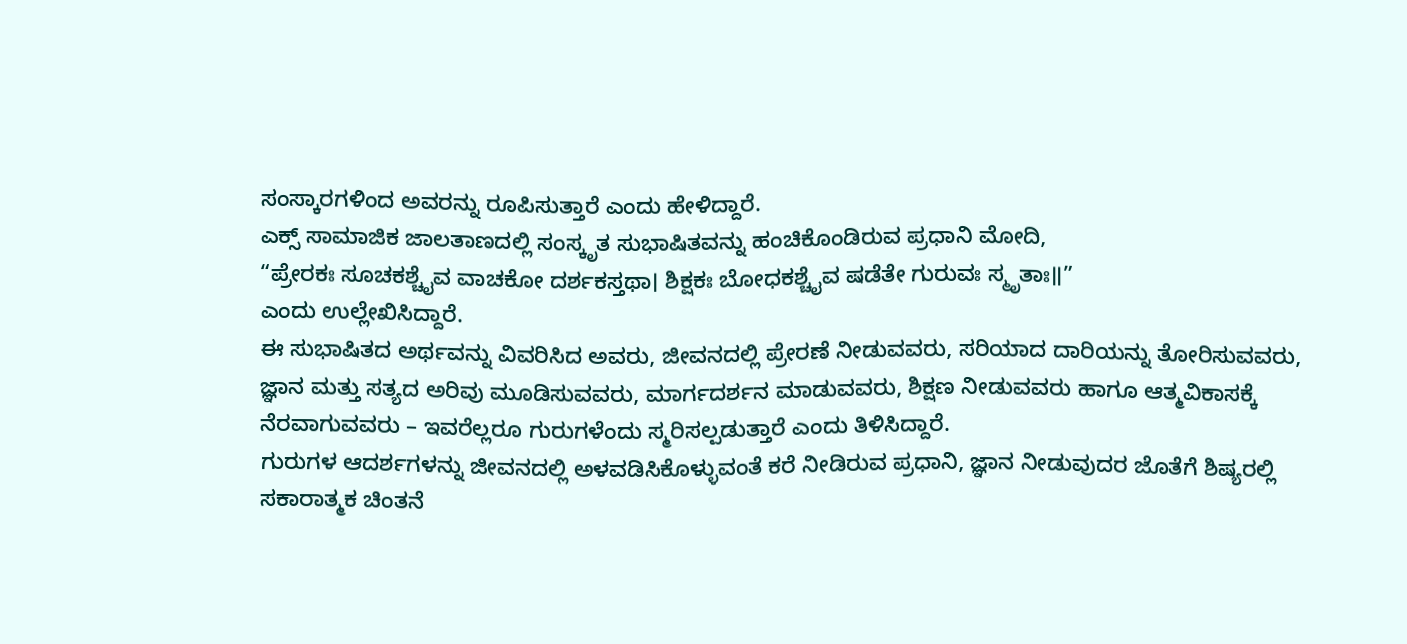ಸಂಸ್ಕಾರಗಳಿಂದ ಅವರನ್ನು ರೂಪಿಸುತ್ತಾರೆ ಎಂದು ಹೇಳಿದ್ದಾರೆ.
ಎಕ್ಸ್ ಸಾಮಾಜಿಕ ಜಾಲತಾಣದಲ್ಲಿ ಸಂಸ್ಕೃತ ಸುಭಾಷಿತವನ್ನು ಹಂಚಿಕೊಂಡಿರುವ ಪ್ರಧಾನಿ ಮೋದಿ,
“ಪ್ರೇರಕಃ ಸೂಚಕಶ್ಚೈವ ವಾಚಕೋ ದರ್ಶಕಸ್ತಥಾ। ಶಿಕ್ಷಕಃ ಬೋಧಕಶ್ಚೈವ ಷಡೆತೇ ಗುರುವಃ ಸ್ಮೃತಾಃ॥”
ಎಂದು ಉಲ್ಲೇಖಿಸಿದ್ದಾರೆ.
ಈ ಸುಭಾಷಿತದ ಅರ್ಥವನ್ನು ವಿವರಿಸಿದ ಅವರು, ಜೀವನದಲ್ಲಿ ಪ್ರೇರಣೆ ನೀಡುವವರು, ಸರಿಯಾದ ದಾರಿಯನ್ನು ತೋರಿಸುವವರು, ಜ್ಞಾನ ಮತ್ತು ಸತ್ಯದ ಅರಿವು ಮೂಡಿಸುವವರು, ಮಾರ್ಗದರ್ಶನ ಮಾಡುವವರು, ಶಿಕ್ಷಣ ನೀಡುವವರು ಹಾಗೂ ಆತ್ಮವಿಕಾಸಕ್ಕೆ ನೆರವಾಗುವವರು – ಇವರೆಲ್ಲರೂ ಗುರುಗಳೆಂದು ಸ್ಮರಿಸಲ್ಪಡುತ್ತಾರೆ ಎಂದು ತಿಳಿಸಿದ್ದಾರೆ.
ಗುರುಗಳ ಆದರ್ಶಗಳನ್ನು ಜೀವನದಲ್ಲಿ ಅಳವಡಿಸಿಕೊಳ್ಳುವಂತೆ ಕರೆ ನೀಡಿರುವ ಪ್ರಧಾನಿ, ಜ್ಞಾನ ನೀಡುವುದರ ಜೊತೆಗೆ ಶಿಷ್ಯರಲ್ಲಿ ಸಕಾರಾತ್ಮಕ ಚಿಂತನೆ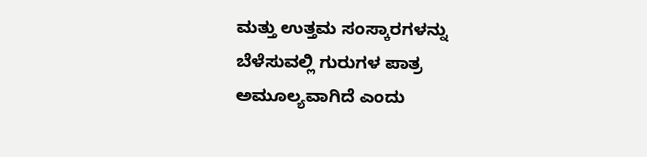ಮತ್ತು ಉತ್ತಮ ಸಂಸ್ಕಾರಗಳನ್ನು ಬೆಳೆಸುವಲ್ಲಿ ಗುರುಗಳ ಪಾತ್ರ ಅಮೂಲ್ಯವಾಗಿದೆ ಎಂದು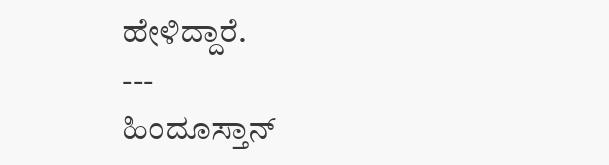ಹೇಳಿದ್ದಾರೆ.
---
ಹಿಂದೂಸ್ತಾನ್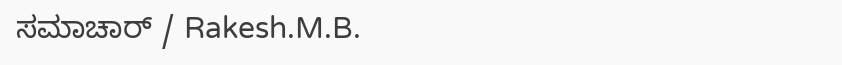ಸಮಾಚಾರ್ / Rakesh.M.B.